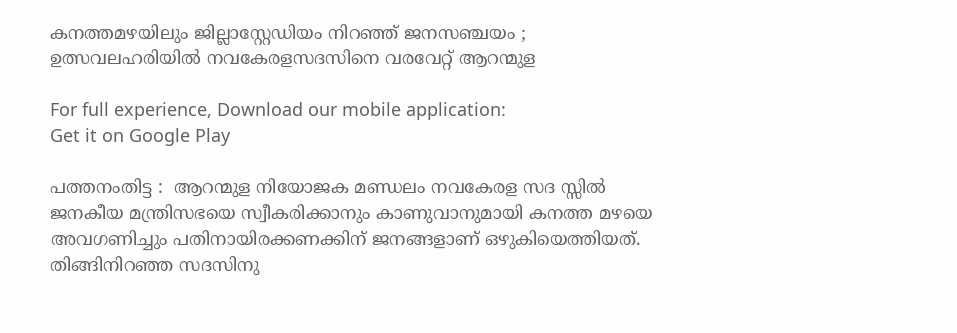കനത്തമഴയിലും ജില്ലാസ്റ്റേഡിയം നിറഞ്ഞ് ജനസഞ്ചയം ; ഉത്സവലഹരിയില്‍ നവകേരളസദസിനെ വരവേറ്റ് ആറന്മുള

For full experience, Download our mobile application:
Get it on Google Play

പത്തനംതിട്ട :  ആറന്മുള നിയോജക മണ്ഡലം നവകേരള സദ സ്സില്‍ ജനകീയ മന്ത്രിസഭയെ സ്വീകരിക്കാനും കാണുവാനുമായി കനത്ത മഴയെ അവഗണിച്ചും പതിനായിരക്കണക്കിന് ജനങ്ങളാണ് ഒഴുകിയെത്തിയത്. തിങ്ങിനിറഞ്ഞ സദസിനു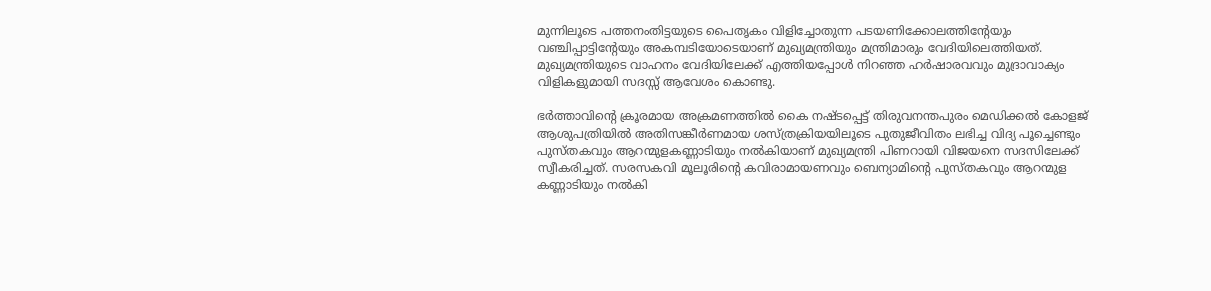മുന്നിലൂടെ പത്തനംതിട്ടയുടെ പൈതൃകം വിളിച്ചോതുന്ന പടയണിക്കോലത്തിന്റേയും വഞ്ചിപ്പാട്ടിന്റേയും അകമ്പടിയോടെയാണ് മുഖ്യമന്ത്രിയും മന്ത്രിമാരും വേദിയിലെത്തിയത്. മുഖ്യമന്ത്രിയുടെ വാഹനം വേദിയിലേക്ക് എത്തിയപ്പോള്‍ നിറഞ്ഞ ഹര്‍ഷാരവവും മുദ്രാവാക്യം വിളികളുമായി സദസ്സ് ആവേശം കൊണ്ടു.

ഭര്‍ത്താവിന്റെ ക്രൂരമായ അക്രമണത്തില്‍ കൈ നഷ്ടപ്പെട്ട് തിരുവനന്തപുരം മെഡിക്കല്‍ കോളജ് ആശുപത്രിയിൽ അതിസങ്കീര്‍ണമായ ശസ്ത്രക്രിയയിലൂടെ പുതുജീവിതം ലഭിച്ച വിദ്യ പൂച്ചെണ്ടും പുസ്തകവും ആറന്മുളകണ്ണാടിയും നല്‍കിയാണ് മുഖ്യമന്ത്രി പിണറായി വിജയനെ സദസിലേക്ക് സ്വീകരിച്ചത്. സരസകവി മൂലൂരിന്റെ കവിരാമായണവും ബെന്യാമിന്റെ പുസ്തകവും ആറന്മുള കണ്ണാടിയും നല്‍കി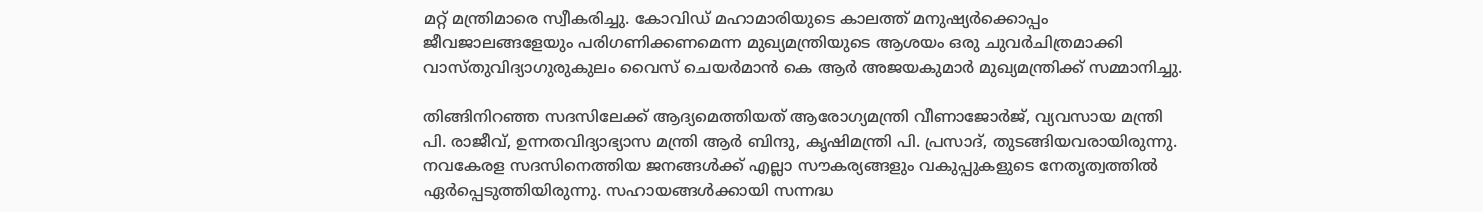മറ്റ് മന്ത്രിമാരെ സ്വീകരിച്ചു. കോവിഡ് മഹാമാരിയുടെ കാലത്ത് മനുഷ്യര്‍ക്കൊപ്പം ജീവജാലങ്ങളേയും പരിഗണിക്കണമെന്ന മുഖ്യമന്ത്രിയുടെ ആശയം ഒരു ചുവര്‍ചിത്രമാക്കി വാസ്തുവിദ്യാഗുരുകുലം വൈസ് ചെയര്‍മാന്‍ കെ ആര്‍ അജയകുമാര്‍ മുഖ്യമന്ത്രിക്ക് സമ്മാനിച്ചു.

തിങ്ങിനിറഞ്ഞ സദസിലേക്ക് ആദ്യമെത്തിയത് ആരോഗ്യമന്ത്രി വീണാജോര്‍ജ്, വ്യവസായ മന്ത്രി പി. രാജീവ്, ഉന്നതവിദ്യാഭ്യാസ മന്ത്രി ആര്‍ ബിന്ദു, കൃഷിമന്ത്രി പി. പ്രസാദ്, തുടങ്ങിയവരായിരുന്നു. നവകേരള സദസിനെത്തിയ ജനങ്ങള്‍ക്ക് എല്ലാ സൗകര്യങ്ങളും വകുപ്പുകളുടെ നേതൃത്വത്തില്‍ ഏര്‍പ്പെടുത്തിയിരുന്നു. സഹായങ്ങള്‍ക്കായി സന്നദ്ധ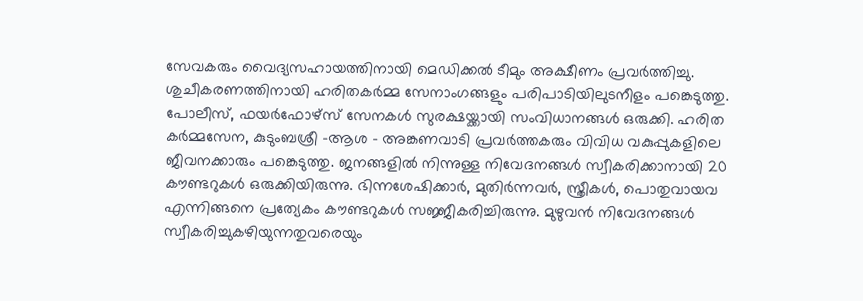സേവകരും വൈദ്യസഹായത്തിനായി മെഡിക്കല്‍ ടീമും അക്ഷീണം പ്രവര്‍ത്തിച്ചു. ശുചീകരണത്തിനായി ഹരിതകര്‍മ്മ സേനാംഗങ്ങളും പരിപാടിയിലുടനീളം പങ്കെടുത്തു. പോലീസ്, ഫയര്‍ഫോഴ്‌സ് സേനകള്‍ സുരക്ഷയ്ക്കായി സംവിധാനങ്ങള്‍ ഒരുക്കി. ഹരിത കര്‍മ്മസേന, കുടുംബശ്രീ -ആശ – അങ്കണവാടി പ്രവര്‍ത്തകരും വിവിധ വകുപ്പുകളിലെ ജീവനക്കാരും പങ്കെടുത്തു. ജനങ്ങളില്‍ നിന്നുള്ള നിവേദനങ്ങള്‍ സ്വീകരിക്കാനായി 20 കൗണ്ടറുകള്‍ ഒരുക്കിയിരുന്നു. ഭിന്നശേഷിക്കാര്‍, മുതിര്‍ന്നവര്‍, സ്ത്രീകള്‍, പൊതുവായവ എന്നിങ്ങനെ പ്രത്യേകം കൗണ്ടറുകള്‍ സജ്ജീകരിച്ചിരുന്നു. മുഴുവന്‍ നിവേദനങ്ങള്‍ സ്വീകരിച്ചുകഴിയുന്നതുവരെയും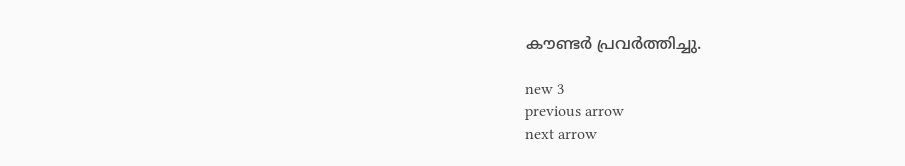കൗണ്ടര്‍ പ്രവര്‍ത്തിച്ചു.

new 3
previous arrow
next arrow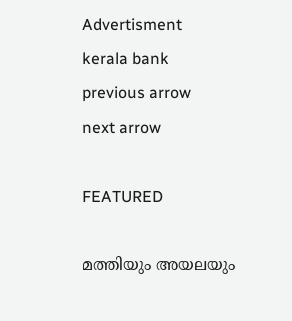Advertisment
kerala bank
previous arrow
next arrow

FEATURED

മത്തിയും അയലയും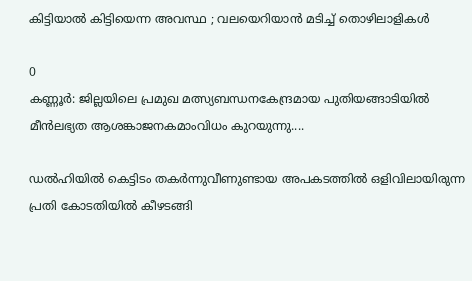കിട്ടിയാൽ കിട്ടിയെന്ന അവസ്ഥ ; വലയെറിയാൻ മടിച്ച് തൊഴിലാളികൾ

0
കണ്ണൂർ: ജില്ലയിലെ പ്രമുഖ മത്സ്യബന്ധനകേന്ദ്രമായ പുതിയങ്ങാടിയിൽ മീൻലഭ്യത ആശങ്കാജനകമാംവിധം കുറയുന്നു....

ഡൽഹിയിൽ കെട്ടിടം തകർന്നുവീണുണ്ടായ അപകടത്തിൽ ഒളിവിലായിരുന്ന പ്രതി കോടതിയിൽ കീഴടങ്ങി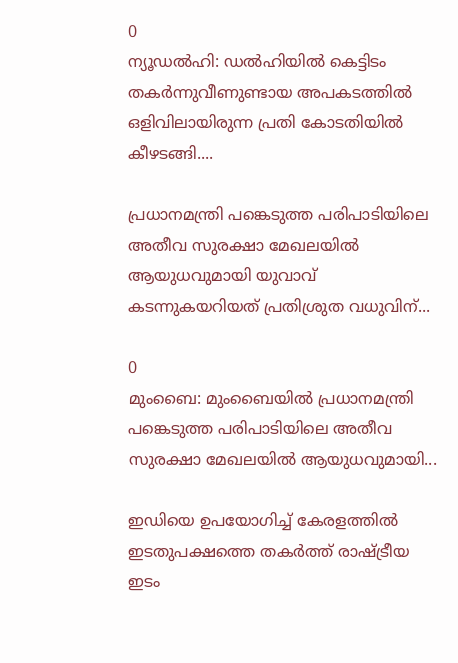0
ന്യൂഡൽഹി: ഡൽഹിയിൽ കെട്ടിടം തകർന്നുവീണുണ്ടായ അപകടത്തിൽ ഒളിവിലായിരുന്ന പ്രതി കോടതിയിൽ കീഴടങ്ങി....

പ്രധാനമന്ത്രി പങ്കെടുത്ത പരിപാടിയിലെ അതീവ സുരക്ഷാ മേഖലയിൽ ആയുധവുമായി യുവാവ് കടന്നുകയറിയത് പ്രതിശ്രുത വധുവിന്...

0
മുംബൈ: മുംബൈയിൽ പ്രധാനമന്ത്രി പങ്കെടുത്ത പരിപാടിയിലെ അതീവ സുരക്ഷാ മേഖലയിൽ ആയുധവുമായി...

ഇഡിയെ ഉപയോഗിച്ച് കേരളത്തിൽ ഇടതുപക്ഷത്തെ തകർത്ത് രാഷ്ട്രീയ ഇടം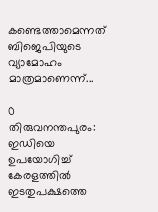കണ്ടെത്താമെന്നത് ബിജെപിയുടെ വ്യാമോഹം മാത്രമാണെന്ന്...

0
തിരുവനന്തപുരം: ഇഡിയെ ഉപയോഗിച്ച് കേരളത്തിൽ ഇടതുപക്ഷത്തെ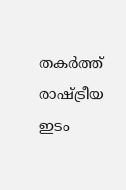തകർത്ത് രാഷ്ട്രീയ ഇടം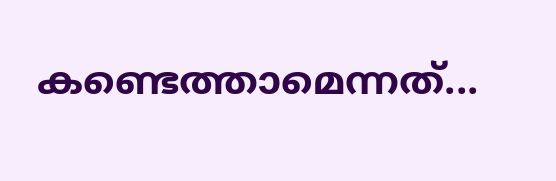കണ്ടെത്താമെന്നത്...